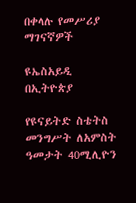በቀላሉ የመሥሪያ ማገናኛዎች

ዩኤስአይዲ በኢትዮጵያ

የዩናይትድ ስቴትስ መንግሥት ለአምስት ዓመታት 40ሚሊዮን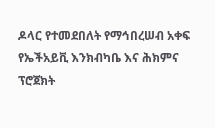ዶላር የተመደበለት የማኅበረሠብ አቀፍ የኤችአይቪ እንክብካቤ እና ሕክምና ፕሮጀክት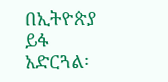በኢትዮጵያ ይፋ አድርጓል፡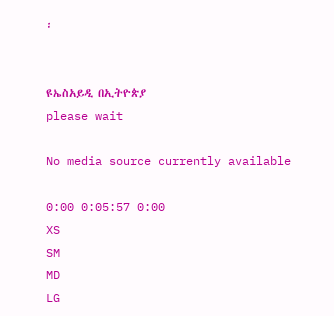፡


ዩኤስአይዲ በኢትዮጵያ
please wait

No media source currently available

0:00 0:05:57 0:00
XS
SM
MD
LG